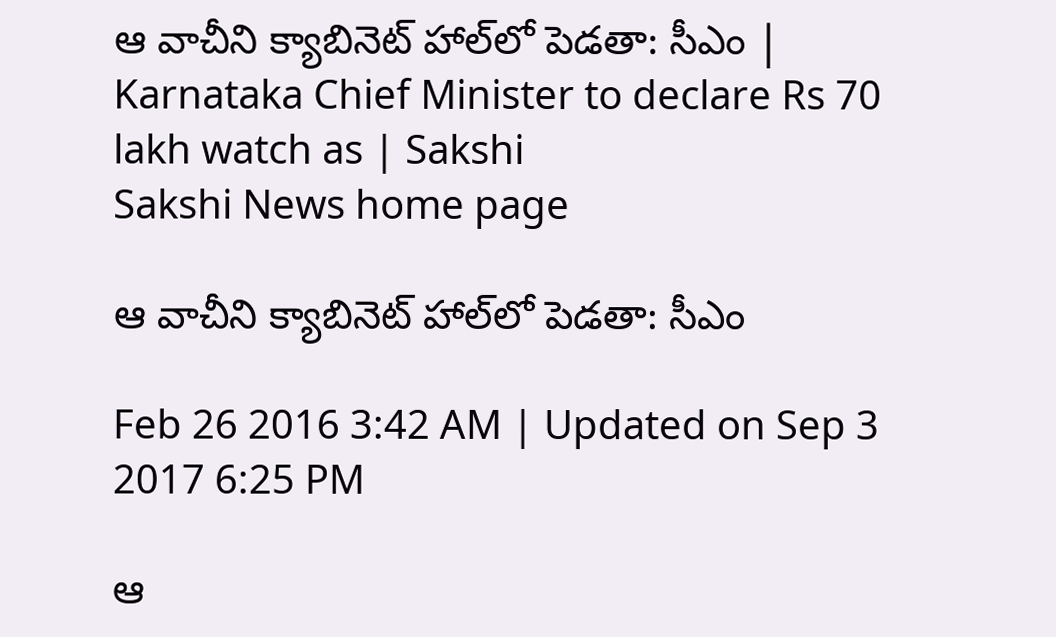ఆ వాచీని క్యాబినెట్ హాల్‌లో పెడతా: సీఎం | Karnataka Chief Minister to declare Rs 70 lakh watch as | Sakshi
Sakshi News home page

ఆ వాచీని క్యాబినెట్ హాల్‌లో పెడతా: సీఎం

Feb 26 2016 3:42 AM | Updated on Sep 3 2017 6:25 PM

ఆ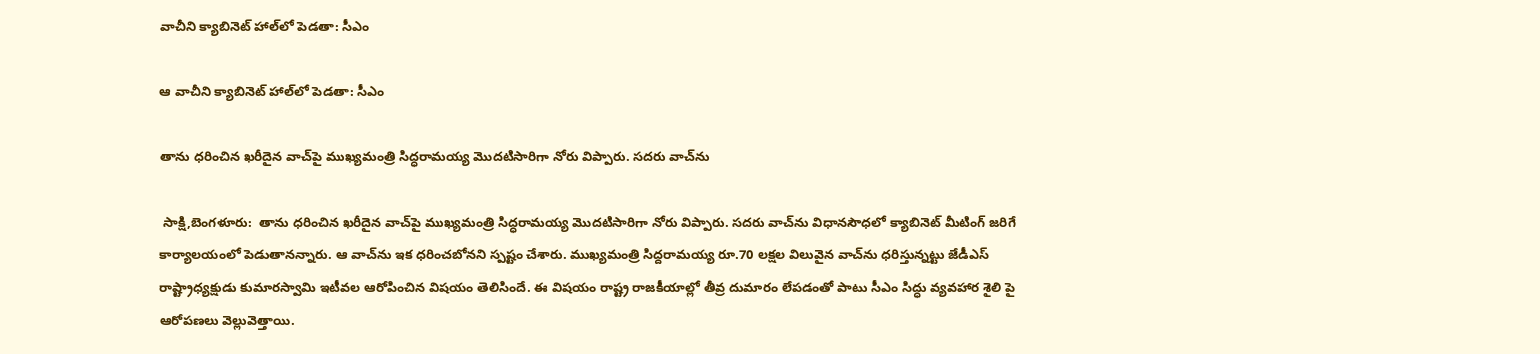వాచీని క్యాబినెట్ హాల్‌లో పెడతా: సీఎం

ఆ వాచీని క్యాబినెట్ హాల్‌లో పెడతా: సీఎం

తాను ధరించిన ఖరీదైన వాచ్‌పై ముఖ్యమంత్రి సిద్ధరామయ్య మొదటిసారిగా నోరు విప్పారు. సదరు వాచ్‌ను

 సాక్షి,బెంగళూరు:  తాను ధరించిన ఖరీదైన వాచ్‌పై ముఖ్యమంత్రి సిద్ధరామయ్య మొదటిసారిగా నోరు విప్పారు. సదరు వాచ్‌ను విధానసౌధలో క్యాబినెట్ మీటింగ్ జరిగే కార్యాలయంలో పెడుతానన్నారు. ఆ వాచ్‌ను ఇక ధరించబోనని స్పష్టం చేశారు. ముఖ్యమంత్రి సిద్దరామయ్య రూ.70 లక్షల విలువైన వాచ్‌ను ధరిస్తున్నట్టు జేడీఎస్ రాష్ట్రాధ్యక్షుడు కుమారస్వామి ఇటీవల ఆరోపించిన విషయం తెలిసిందే. ఈ విషయం రాష్ట్ర రాజకీయాల్లో తీవ్ర దుమారం లేపడంతో పాటు సీఎం సిద్ధు వ్యవహార శైలి పై ఆరోపణలు వెల్లువెత్తాయి.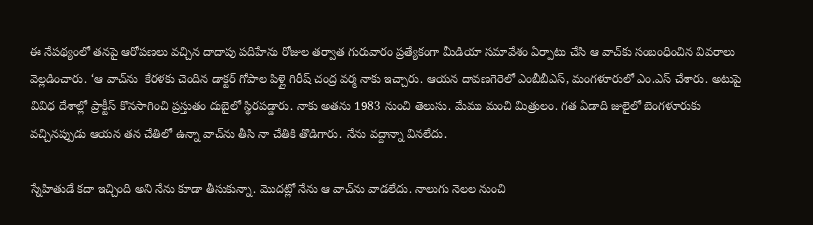ఈ నేపథ్యంలో తనపై ఆరోపణలు వచ్చిన దాదాపు పదిహేను రోజుల తర్వాత గురువారం ప్రత్యేకంగా మీడియా సమావేశం ఏర్పాటు చేసి ఆ వాచ్‌కు సంబంధించిన వివరాలు వెల్లడించారు. ‘ఆ వాచ్‌ను  కేరళకు చెందిన డాక్టర్ గోపాల పిళ్లై గిరీష్ చంద్ర వర్మ నాకు ఇచ్చారు. ఆయన దావణగెరెలో ఎంబీబీఎస్, మంగళూరులో ఎం.ఎస్ చేశారు. అటుపై వివిధ దేశాల్లో ప్రాక్టీస్ కొనసాగించి ప్రస్తుతం దుబైలో స్థిరపడ్డారు. నాకు అతను 1983 నుంచి తెలుసు. మేము మంచి మిత్రులం. గత ఏడాది జులైలో బెంగళూరుకు వచ్చినప్పుడు ఆయన తన చేతిలో ఉన్నా వాచ్‌ను తీసి నా చేతికి తొడిగారు. నేను వద్దాన్నా వినలేదు.

స్నేహితుడే కదా ఇచ్చింది అని నేను కూడా తీసుకున్నా. మొదట్లో నేను ఆ వాచ్‌ను వాడలేదు. నాలుగు నెలల నుంచి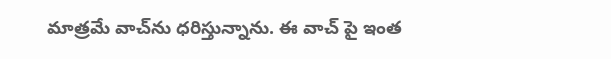మాత్రమే వాచ్‌ను ధరిస్తున్నాను. ఈ వాచ్ పై ఇంత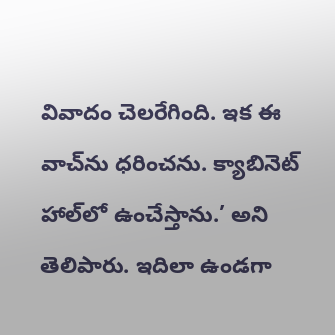వివాదం చెలరేగింది. ఇక ఈ వాచ్‌ను ధరించను. క్యాబినెట్ హాల్‌లో ఉంచేస్తాను.’ అని తెలిపారు. ఇదిలా ఉండగా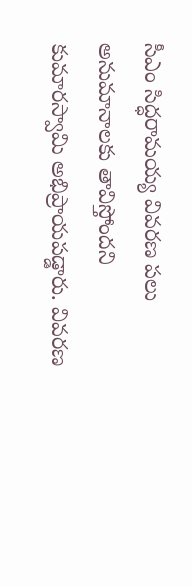సీఎం సిద్ధరామయ్య వివరణ పలు అనుమానాలకు తావిస్తోందని కుమారస్వామి అభిప్రాయపడ్డారు. వివరణ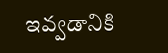ఇవ్వడానికి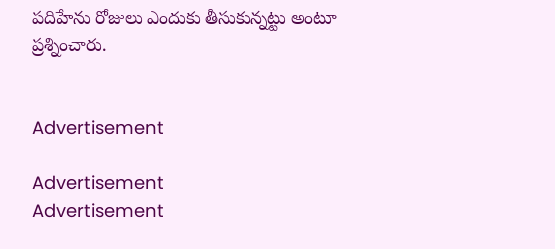పదిహేను రోజులు ఎందుకు తీసుకున్నట్టు అంటూ ప్రశ్నించారు.


Advertisement

Advertisement
Advertisement